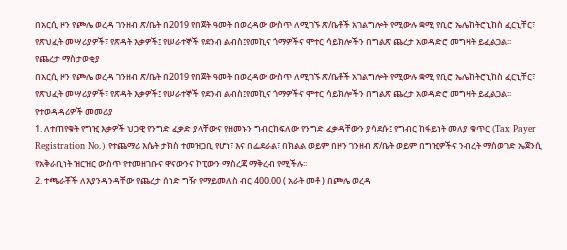በአርሲ ዞን የጮሌ ወረዳ ገንዘብ ጽ/ቤት በ2019 የበጀት ዓመት በወረዳው ውስጥ ለሚገኙ ጽ/ቤቶች አገልግሎት የሚውሉ ቋሚ የቢሮ ኤሌከትሮኒከስ ፈርኒቸር፣ የጽህፈት መሣሪያዎች፣ የጽዳት እቃዎች፤ የሠራተኞች የደንብ ልብስ፤የመኪና ጎማዎችና ሞተር ሳይክሎችን በግልጽ ጨረታ አወዳድሮ መግዛት ይፈልጋል፡፡
የጨረታ ማስታወቂያ
በአርሲ ዞን የጮሌ ወረዳ ገንዘብ ጽ/ቤት በ2019 የበጀት ዓመት በወረዳው ውስጥ ለሚገኙ ጽ/ቤቶች አገልግሎት የሚውሉ ቋሚ የቢሮ ኤሌከትሮኒከስ ፈርኒቸር፣ የጽህፈት መሣሪያዎች፣ የጽዳት እቃዎች፤ የሠራተኞች የደንብ ልብስ፤የመኪና ጎማዎችና ሞተር ሳይክሎችን በግልጽ ጨረታ አወዳድሮ መግዛት ይፈልጋል፡፡
የተወዳዳሪዎች መመሪያ
1. ለተጠየቁት የግዢ እቃዎች ህጋዊ የንግድ ፈቃድ ያላቸውና የዘመኑን ግብርከፍለው የንግድ ፈቃዳቸውን ያሳደሱ፤ የግብር ከፋይነት መለያ ቁጥር (Tax Payer Registration No.) የተጨማሪ እሴት ታክስ ተመዝጋቢ የሆነ፣ እና በፌደራል፣ በክልል ወይም በዞን ገንዘብ ጽ/ቤት ወይም በግዢዎችና ንብረት ማስወገድ ኤጀንሲ የአቅራቢነት ዝርዝር ውስጥ የተመዘገቡና ዋናውንና ኮፒውን ማስረጃ ማቅረብ የሚችሉ፡፡
2. ተጫራቾች ለእያንዳንዳቸው የጨረታ ሰነድ ግዥ የማይመለስ ብር 400.00 ( አራት መቶ ) በጮሌ ወረዳ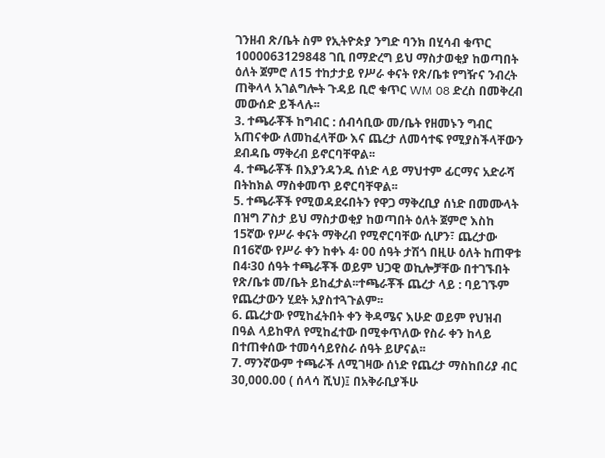ገንዘብ ጽ/ቤት ስም የኢትዮጵያ ንግድ ባንክ በሂሳብ ቁጥር 1000063129848 ገቢ በማድረግ ይህ ማስታወቂያ ከወጣበት ዕለት ጀምሮ ለ15 ተከታታይ የሥራ ቀናት የጽ/ቤቱ የግዥና ንብረት ጠቅላላ አገልግሎት ጉዳይ ቢሮ ቁጥር WM 08 ድረስ በመቅረብ መውሰድ ይችላሉ፡፡
3. ተጫራቾች ከግብር : ሰብሳቢው መ/ቤት የዘመኑን ግብር አጠናቀው ለመከፈላቸው እና ጨረታ ለመሳተፍ የሚያስችላቸውን ደብዳቤ ማቅረብ ይኖርባቸዋል፡፡
4. ተጫራቾች በእያንዳንዱ ሰነድ ላይ ማህተም ፊርማና አድራሻ በትከክል ማስቀመጥ ይኖርባቸዋል፡፡
5. ተጫራቾች የሚወዳደሩበትን የዋጋ ማቅረቢያ ሰነድ በመሙላት በዝግ ፖስታ ይህ ማስታወቂያ ከወጣበት ዕለት ጀምሮ እስከ 15ኛው የሥራ ቀናት ማቅረብ የሚኖርባቸው ሲሆን፣ ጨረታው በ16ኛው የሥራ ቀን ከቀኑ 4፡ 00 ሰዓት ታሽጎ በዚሁ ዕለት ከጠዋቱ በ4፡30 ሰዓት ተጫራቾች ወይም ህጋዊ ወኪሎቻቸው በተገኙበት የጽ/ቤቱ መ/ቤት ይከፈታል፡፡ተጫራቾች ጨረታ ላይ : ባይገኙም የጨረታውን ሂደት አያስተጓጉልም፡፡
6. ጨረታው የሚከፈትበት ቀን ቅዳሜና እሁድ ወይም የህዝብ በዓል ላይከዋለ የሚከፈተው በሚቀጥለው የስራ ቀን ከላይ በተጠቀሰው ተመሳሳይየስራ ሰዓት ይሆናል፡፡
7. ማንኛውም ተጫራች ለሚገዛው ሰነድ የጨረታ ማስከበሪያ ብር 30,000.00 ( ሰላሳ ሺህ)፤ በአቅራቢያችሁ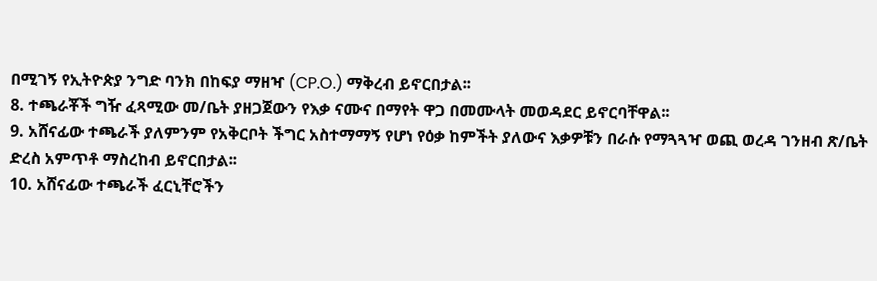በሚገኝ የኢትዮጵያ ንግድ ባንክ በከፍያ ማዘዣ (CP.O.) ማቅረብ ይኖርበታል፡፡
8. ተጫራቾች ግዥ ፈጻሚው መ/ቤት ያዘጋጀውን የእቃ ናሙና በማየት ዋጋ በመሙላት መወዳደር ይኖርባቸዋል፡፡
9. አሸናፊው ተጫራች ያለምንም የአቅርቦት ችግር አስተማማኝ የሆነ የዕቃ ከምችት ያለውና እቃዎቹን በራሱ የማጓጓዣ ወጪ ወረዳ ገንዘብ ጽ/ቤት ድረስ አምጥቶ ማስረከብ ይኖርበታል፡፡
10. አሸናፊው ተጫራች ፈርኒቸሮችን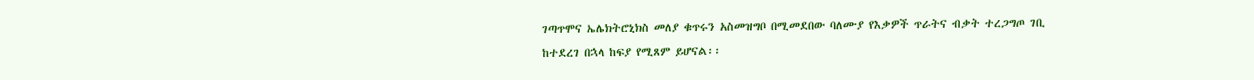ገጣጥሞና ኤሌክትሮኒክስ መለያ ቁጥሩን አስመዝግቦ በሚመደበው ባለሙያ የእቃዎች ጥራትና ብቃት ተረጋግጦ ገቢ ከተደረገ በኋላ ከፍያ የሚጸም ይሆናል፡፡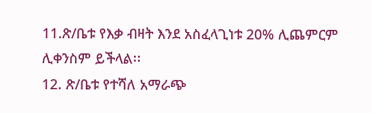11.ጽ/ቤቱ የእቃ ብዛት እንደ አስፈላጊነቱ 20% ሊጨምርም ሊቀንስም ይችላል፡፡
12. ጽ/ቤቱ የተሻለ አማራጭ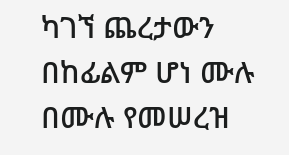ካገኘ ጨረታውን በከፊልም ሆነ ሙሉ በሙሉ የመሠረዝ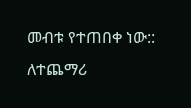መብቱ የተጠበቀ ነው::
ለተጨማሪ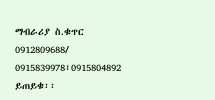ማብራሪያ ስ.ቁጥር 0912809688/ 0915839978፣0915804892 ይጠይቁ፡፡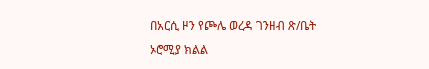በአርሲ ዞን የጮሌ ወረዳ ገንዘብ ጽ/ቤት
ኦሮሚያ ክልል